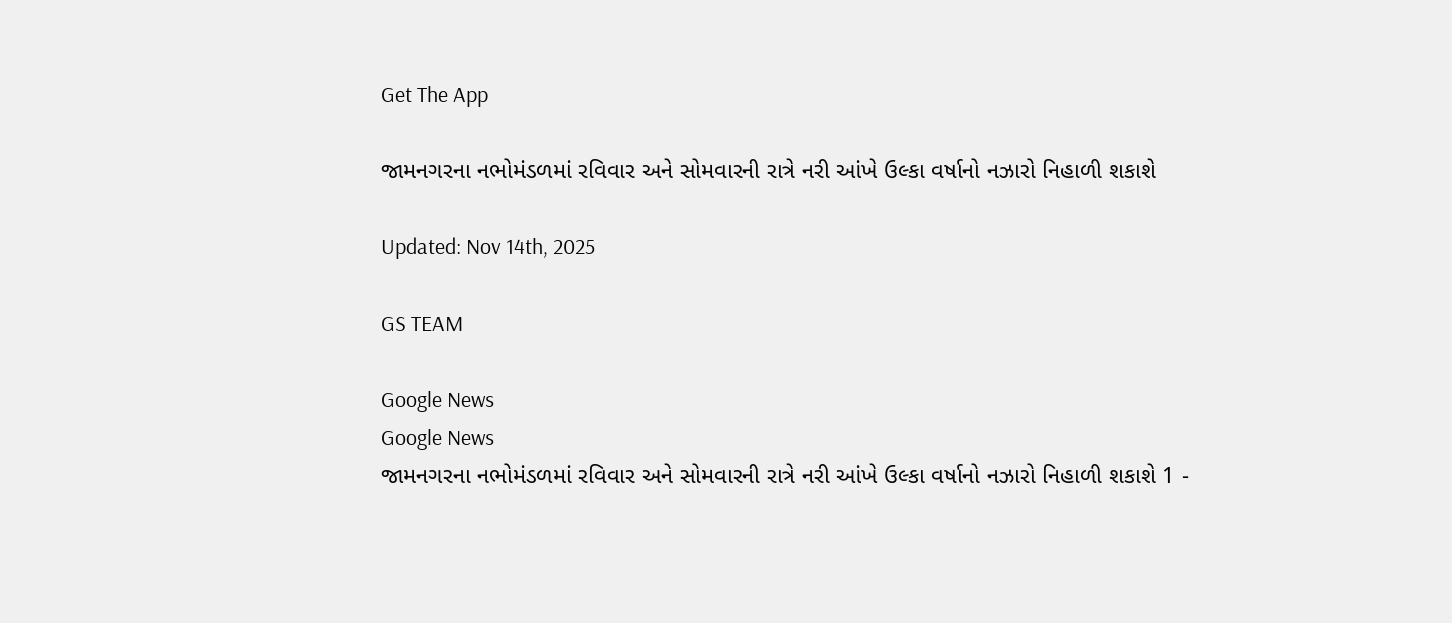Get The App

જામનગરના નભોમંડળમાં રવિવાર અને સોમવારની રાત્રે નરી આંખે ઉલ્કા વર્ષાનો નઝારો નિહાળી શકાશે

Updated: Nov 14th, 2025

GS TEAM

Google News
Google News
જામનગરના નભોમંડળમાં રવિવાર અને સોમવારની રાત્રે નરી આંખે ઉલ્કા વર્ષાનો નઝારો નિહાળી શકાશે 1 -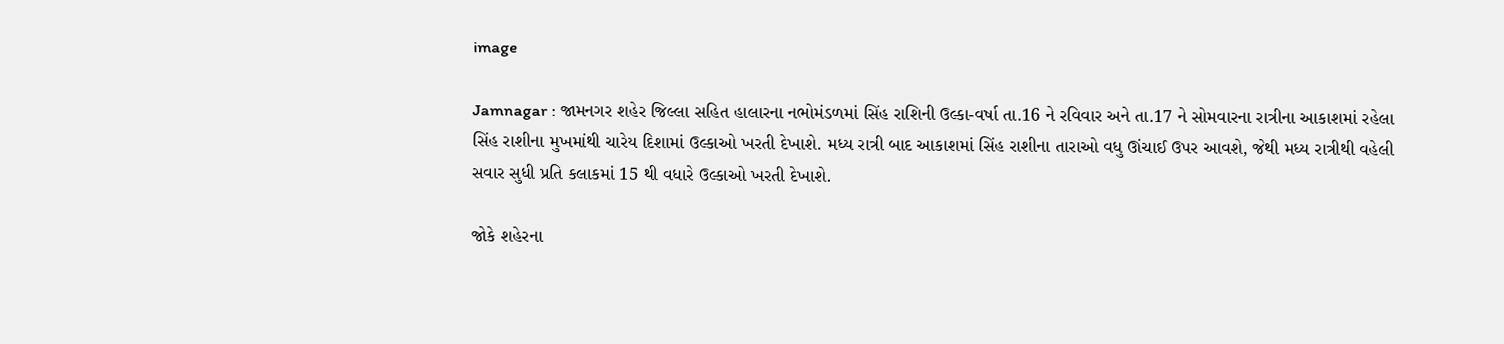image

Jamnagar : જામનગર શહેર જિલ્લા સહિત હાલારના નભોમંડળમાં સિંહ રાશિની ઉલ્કા-વર્ષા તા.16 ને રવિવાર અને તા.17 ને સોમવારના રાત્રીના આકાશમાં રહેલા સિંહ રાશીના મુખમાંથી ચારેય દિશામાં ઉલ્કાઓ ખરતી દેખાશે. મધ્ય રાત્રી બાદ આકાશમાં સિંહ રાશીના તારાઓ વધુ ઊંચાઈ ઉપર આવશે, જેથી મધ્ય રાત્રીથી વહેલી સવાર સુધી પ્રતિ કલાકમાં 15 થી વધારે ઉલ્કાઓ ખરતી દેખાશે.

જોકે શહેરના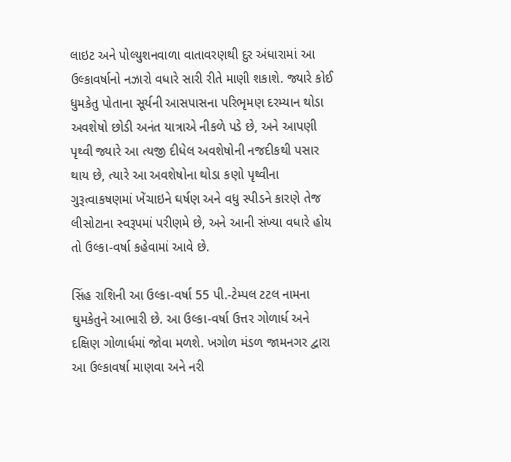લાઇટ અને પોલ્યુશનવાળા વાતાવરણથી દુર અંધારામાં આ ઉલ્કાવર્ષાનો નઝારો વધારે સારી રીતે માણી શકાશે. જ્યારે કોઈ ધુમકેતુ પોતાના સૂર્યની આસપાસના પરિભૃમણ દરમ્યાન થોડા અવશેષો છોડી અનંત યાત્રાએ નીકળે પડે છે, અને આપણી પૃથ્વી જ્યારે આ ત્યજી દીધેલ અવશેષોની નજદીકથી પસાર થાય છે, ત્યારે આ અવશેષોના થોડા કણો પૃથ્વીના ગુરૂત્વાકષણમાં ખેંચાઇને ઘર્ષણ અને વધુ સ્પીડને કારણે તેજ લીસોટાના સ્વરૂપમાં પરીણમે છે, અને આની સંખ્યા વધારે હોય તો ઉલ્કા-વર્ષા કહેવામાં આવે છે.

સિંહ રાશિની આ ઉલ્કા-વર્ષા 55 પી.-ટેમ્પલ ટટલ નામના ઘુમકેતુને આભારી છે. આ ઉલ્કા-વર્ષા ઉત્તર ગોળાર્ધ અને દક્ષિણ ગોળાર્ધમાં જોવા મળશે. ખગોળ મંડળ જામનગર દ્વારા આ ઉલ્કાવર્ષા માણવા અને નરી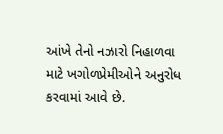આંખે તેનો નઝારો નિહાળવા માટે ખગોળપ્રેમીઓને અનુરોધ કરવામાં આવે છે.